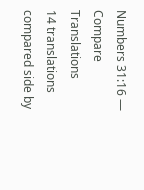Numbers 31:16 — Compare Translations
14 translations compared side by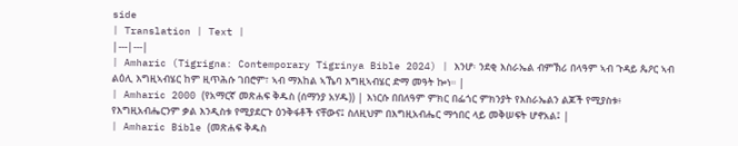side
| Translation | Text |
|---|---|
| Amharic (Tigrigna: Contemporary Tigrinya Bible 2024) | እንሆ፡ ንደቂ እስራኤል ብምኽሪ በላዓም ኣብ ጉዳይ ጴዖር ኣብ ልዕሊ እግዚኣብሄር ከም ዚጥሕሱ ገበሮም፣ ኣብ ማእከል ኣኼባ እግዚኣብሄር ድማ መዓት ኰነ። |
| Amharic 2000 (የአማርኛ መጽሐፍ ቅዱስ (ሰማንያ አሃዱ)) | እነርሱ በበለዓም ምክር በፌጎር ምክንያት የእስራኤልን ልጆች የሚያስቱ፥ የእግዚአብሔርንም ቃል እንዲስቱ የሚያደርጉ ዕንቅፋቶች ናቸውና፤ ስለዚህም በእግዚአብሔር ማኅበር ላይ መቅሠፍት ሆኖአል፤ |
| Amharic Bible (መጽሐፍ ቅዱስ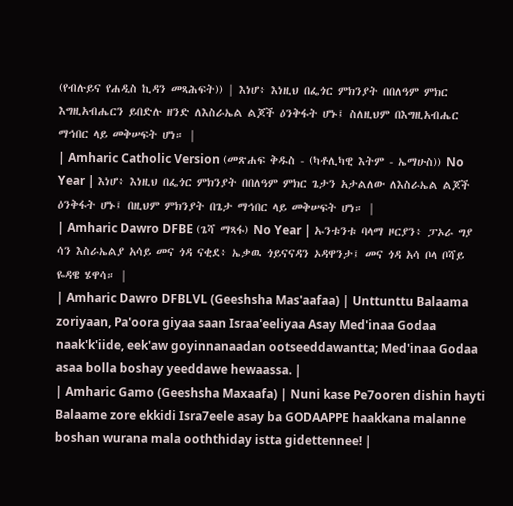(የብሉይና የሐዲስ ኪዳን መጻሕፍት)) | እነሆ፥ እነዚህ በፌጎር ምክንያት በበለዓም ምክር እግዚአብሔርን ይበድሉ ዘንድ ለእስራኤል ልጆች ዕንቅፋት ሆኑ፤ ስለዚህም በእግዚአብሔር ማኅበር ላይ መቅሠፍት ሆነ። |
| Amharic Catholic Version (መጽሐፍ ቅዱስ - (ካቶሊካዊ እትም - ኤማሁስ)) No Year | እነሆ፥ እነዚህ በፌጎር ምክንያት በበለዓም ምክር ጌታን አታልለው ለእስራኤል ልጆች ዕንቅፋት ሆኑ፤ በዚህም ምክንያት በጌታ ማኅበር ላይ መቅሠፍት ሆነ። |
| Amharic Dawro DFBE (ጌሻ ማጻፋ) No Year | ኡንቱንቱ ባላማ ዞርያን፥ ፓኦራ ግያ ሳን እስራኤልያ አሳይ መና ጎዳ ናቂደ፥ ኤቃዉ ጎይናናዳን ኦዳዋንታ፤ መና ጎዳ አሳ ቦላ ቦሻይ ዬዳዌ ሄዋሳ። |
| Amharic Dawro DFBLVL (Geeshsha Mas'aafaa) | Unttunttu Balaama zoriyaan, Pa'oora giyaa saan Israa'eeliyaa Asay Med'inaa Godaa naak'k'iide, eek'aw goyinnanaadan ootseeddawantta; Med'inaa Godaa asaa bolla boshay yeeddawe hewaassa. |
| Amharic Gamo (Geeshsha Maxaafa) | Nuni kase Pe7ooren dishin hayti Balaame zore ekkidi Isra7eele asay ba GODAAPPE haakkana malanne boshan wurana mala ooththiday istta gidettennee! |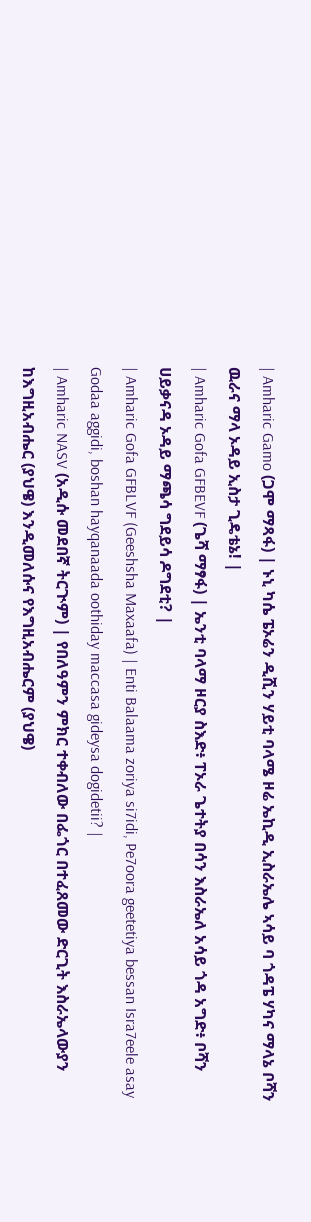| Amharic Gamo (ጋሞ ማጻፋ) | ኑኒ ካሴ ፔኦሬን ዲሺን ሃይቲ ባላሜ ዞሬ ኤኪዲ ኢስራኤሌ ኣሳይ ባ ጎዳፔ ሃካና ማላኔ ቦሻን ዉራና ማላ ኦዳይ ኢስታ ጊዴቴኔ! |
| Amharic Gofa GFBEVF (ጌሻ ማፃፋ) | ኤንቲ ባላማ ዞርያ ስእድ፥ ፐኦራ ጌተትያ በሳን እስራኤለ አሳይ ጎዳ አግድ፥ ቦሻን ሀይቃናዳ ኦዳይ ማጫሳ ግደይሳ ዶግደቲ? |
| Amharic Gofa GFBLVF (Geeshsha Maxaafa) | Enti Balaama zoriya si7idi, Pe7oora geetetiya bessan Isra7eele asay Godaa aggidi, boshan hayqanaada oothiday maccasa gideysa dogidetii? |
| Amharic NASV (አዲሱ መደበኛ ትርጒም) | የበለዓምን ምክር ተቀብለው በፌጎር በተፈጸመው ድርጊት እስራኤላውያን ከእግዚአብሔር (ያህዌ) እንዲመለሱና የእግዚአብሔርም (ያህዌ)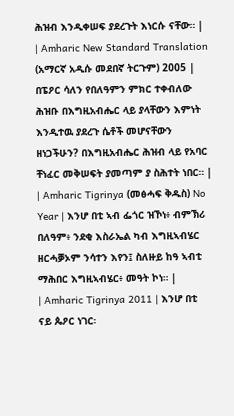ሕዝብ እንዲቀሠፍ ያደረጉት እነርሱ ናቸው። |
| Amharic New Standard Translation (አማርኛ አዲሱ መደበኛ ትርጉም) 2005 | በፔዖር ሳለን የበለዓምን ምክር ተቀብለው ሕዝቡ በእግዚአብሔር ላይ ያላቸውን እምነት እንዲተዉ ያደረጉ ሴቶች መሆናቸውን ዘነጋችሁን? በእግዚአብሔር ሕዝብ ላይ የአባር ቸነፈር መቅሠፍት ያመጣም ያ ስሕተት ነበር። |
| Amharic Tigrinya (መፅሓፍ ቅዱስ) No Year | እንሆ በቲ ኣብ ፌጎር ዝኾነ፥ ብምኽሪ በለዓም፥ ንደቂ እስራኤል ካብ እግዚኣብሄር ዘርሓቓኦም ንሳተን እየን፤ ስለዙይ ከዓ ኣብቲ ማሕበር እግዚኣብሄር፥ መዓት ኮነ። |
| Amharic Tigrinya 2011 | እንሆ በቲ ናይ ጴዖር ነገር፡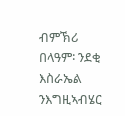ብምኽሪ በላዓም፡ ንደቂ እስራኤል ንእግዚኣብሄር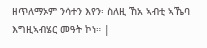ዘጥለማኦም ንሳተን እየን፡ ስለዚ ኸአ ኣብቲ ኣኼባ እግዚኣብሄር መዓት ኮነ። |